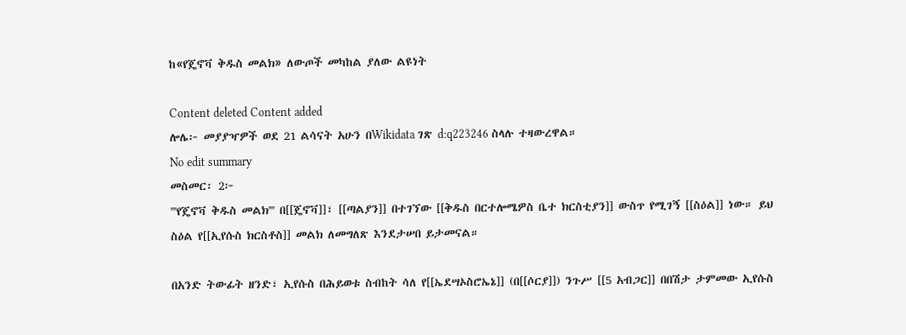ከ«የጄኖቫ ቅዱስ መልክ» ለውጦች መካከል ያለው ልዩነት

Content deleted Content added
ሎሌ፦ መያያዣዎች ወደ 21 ልሳናት አሁን በWikidata ገጽ d:q223246 ስላሉ ተዛውረዋል።
No edit summary
መስመር፡ 2፦
'''የጄኖቫ ቅዱስ መልክ''' በ[[ጄኖቫ]]፣ [[ጣልያን]] በተገኘው [[ቅዱስ በርተሎሜዎስ ቤተ ክርስቲያን]] ውስጥ የሚገኝ [[ስዕል]] ነው። ይህ ስዕል የ[[ኢየሱስ ክርስቶስ]] መልክ ለመግለጽ እንደታሠበ ይታመናል።

በአንድ ትውፊት ዘንድ፣ ኢየሱስ በሕይወቱ ስብከት ሳለ የ[[ኤደሣኦስሮኤኔ]] (በ[[ሶርያ]]) ንጉሥ [[5 አብጋር]] በበሽታ ታምመው ኢየሱስ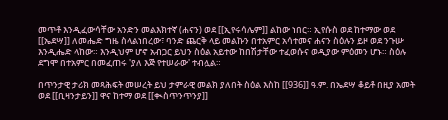መጥቶ እንዲፈውሳቸው አንድን መልእክተኛ (ሐናን) ወደ [[ኢየሩሳሌም]] ልከው ነበር። ኢየሱስ ወደ ከተማው ወደ [[ኤደሣ]] ለመሔድ ግዜ ስላልነበረው፣ ባንድ ጨርቅ ላይ መልኩን በተአምር አሳተመና ሐናን ስዕሉን ይዞ ወደ ንጉሡ እንዲሔድ ላከው። እንዲህም ሆኖ አብጋር ይህን ስዕል አይተው ከበሽታቸው ተፈወሱና ወዲያው ምዕመን ሆኑ። ስዕሉ ደግሞ በተአምር በመፈጠሩ 'ያለ እጅ የተሠራው' ተብሏል።

በጥንታዊ ታሪክ መጻሕፍት መሠረት ይህ ታምራዊ መልክ ያለበት ስዕል እስከ [[936]] ዓ.ም. በኤደሣ ቆይቶ በዚያ አመት ወደ [[ቢዛንታይን]] ዋና ከተማ ወደ [[ቊስጥንጥንያ]]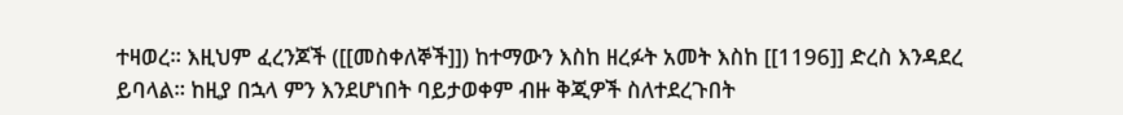ተዛወረ። እዚህም ፈረንጆች ([[መስቀለኞች]]) ከተማውን እስከ ዘረፉት አመት እስከ [[1196]] ድረስ እንዳደረ ይባላል። ከዚያ በኋላ ምን እንደሆነበት ባይታወቀም ብዙ ቅጂዎች ስለተደረጉበት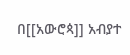በ[[አውሮጳ]] አብያተ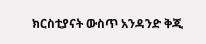ክርስቲያናት ውስጥ አንዳንድ ቅጂ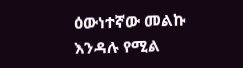ዕውነተኛው መልኩ እንዳሉ የሚል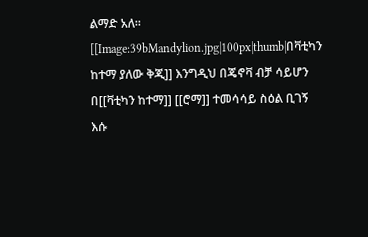ልማድ አለ። [[Image:39bMandylion.jpg|100px|thumb|በቫቲካን ከተማ ያለው ቅጂ]] እንግዲህ በጄኖቫ ብቻ ሳይሆን በ[[ቫቲካን ከተማ]] [[ሮማ]] ተመሳሳይ ስዕል ቢገኝ እሱ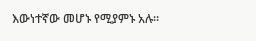እውነተኛው መሆኑ የሚያምኑ አሉ።